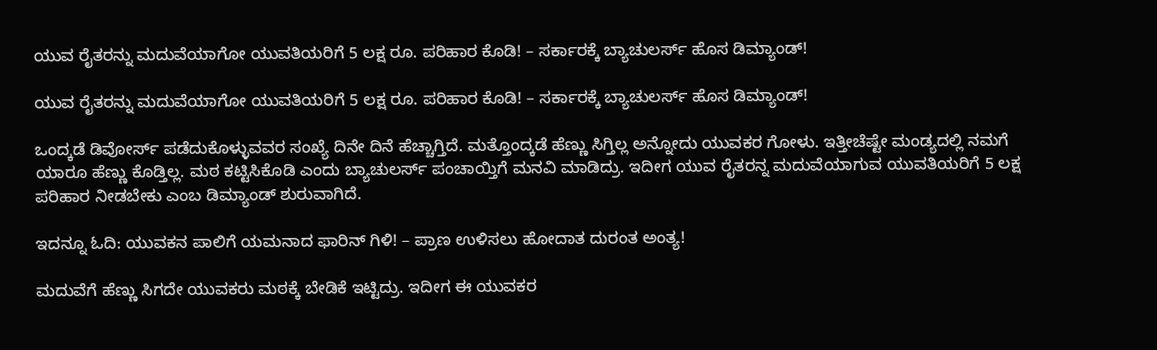ಯುವ ರೈತರನ್ನು ಮದುವೆಯಾಗೋ ಯುವತಿಯರಿಗೆ 5 ಲಕ್ಷ ರೂ. ಪರಿಹಾರ ಕೊಡಿ! – ಸರ್ಕಾರಕ್ಕೆ ಬ್ಯಾಚುಲರ್ಸ್‌ ಹೊಸ ಡಿಮ್ಯಾಂಡ್!

ಯುವ ರೈತರನ್ನು ಮದುವೆಯಾಗೋ ಯುವತಿಯರಿಗೆ 5 ಲಕ್ಷ ರೂ. ಪರಿಹಾರ ಕೊಡಿ! – ಸರ್ಕಾರಕ್ಕೆ ಬ್ಯಾಚುಲರ್ಸ್‌ ಹೊಸ ಡಿಮ್ಯಾಂಡ್!

ಒಂದ್ಕಡೆ ಡಿವೋರ್ಸ್‌ ಪಡೆದುಕೊಳ್ಳುವವರ ಸಂಖ್ಯೆ ದಿನೇ ದಿನೆ ಹೆಚ್ಚಾಗ್ತಿದೆ. ಮತ್ತೊಂದ್ಕಡೆ ಹೆಣ್ಣು ಸಿಗ್ತಿಲ್ಲ ಅನ್ನೋದು ಯುವಕರ ಗೋಳು. ಇತ್ತೀಚೆಷ್ಟೇ ಮಂಡ್ಯದಲ್ಲಿ ನಮಗೆ ಯಾರೂ ಹೆಣ್ಣು ಕೊಡ್ತಿಲ್ಲ. ಮಠ ಕಟ್ಟಿಸಿಕೊಡಿ ಎಂದು ಬ್ಯಾಚುಲರ್ಸ್‌ ಪಂಚಾಯ್ತಿಗೆ ಮನವಿ ಮಾಡಿದ್ರು. ಇದೀಗ ಯುವ ರೈತರನ್ನ ಮದುವೆಯಾಗುವ ಯುವತಿಯರಿಗೆ 5 ಲಕ್ಷ ಪರಿಹಾರ ನೀಡಬೇಕು ಎಂಬ ಡಿಮ್ಯಾಂಡ್‌ ಶುರುವಾಗಿದೆ.

ಇದನ್ನೂ ಓದಿ: ಯುವಕನ ಪಾಲಿಗೆ ಯಮನಾದ ಫಾರಿನ್‌ ಗಿಳಿ! – ಪ್ರಾಣ ಉಳಿಸಲು ಹೋದಾತ ದುರಂತ ಅಂತ್ಯ!

ಮದುವೆಗೆ ಹೆಣ್ಣು ಸಿಗದೇ ಯುವಕರು ಮಠಕ್ಕೆ ಬೇಡಿಕೆ ಇಟ್ಟಿದ್ರು. ಇದೀಗ ಈ ಯುವಕರ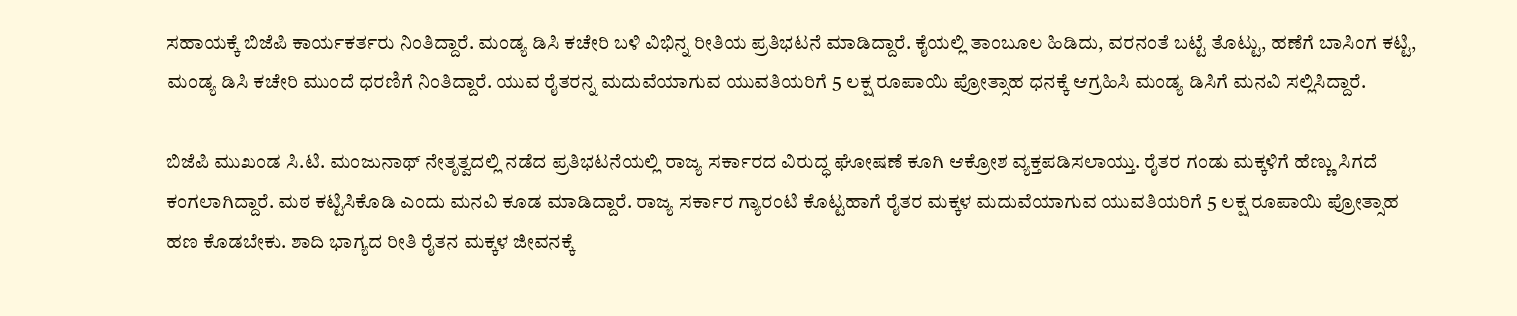ಸಹಾಯಕ್ಕೆ ಬಿಜೆಪಿ ಕಾರ್ಯಕರ್ತರು ನಿಂತಿದ್ದಾರೆ. ಮಂಡ್ಯ ಡಿಸಿ ಕಚೇರಿ ಬಳಿ ವಿಭಿನ್ನ ರೀತಿಯ ಪ್ರತಿಭಟನೆ ಮಾಡಿದ್ದಾರೆ. ಕೈಯಲ್ಲಿ ತಾಂಬೂಲ ಹಿಡಿದು, ವರನಂತೆ ಬಟ್ಟೆ ತೊಟ್ಟು, ಹಣೆಗೆ ಬಾಸಿಂಗ ಕಟ್ಟಿ, ಮಂಡ್ಯ ಡಿಸಿ ಕಚೇರಿ ಮುಂದೆ ಧರಣಿಗೆ ನಿಂತಿದ್ದಾರೆ. ಯುವ ರೈತರನ್ನ ಮದುವೆಯಾಗುವ ಯುವತಿಯರಿಗೆ 5 ಲಕ್ಷ ರೂಪಾಯಿ ಪ್ರೋತ್ಸಾಹ ಧನಕ್ಕೆ ಆಗ್ರಹಿಸಿ ಮಂಡ್ಯ ಡಿಸಿಗೆ ಮನವಿ ಸಲ್ಲಿಸಿದ್ದಾರೆ.

ಬಿಜೆಪಿ ಮುಖಂಡ ಸಿ.ಟಿ. ಮಂಜುನಾಥ್ ನೇತೃತ್ವದಲ್ಲಿ ನಡೆದ ಪ್ರತಿಭಟನೆಯಲ್ಲಿ ರಾಜ್ಯ ಸರ್ಕಾರದ ವಿರುದ್ಧ ಘೋಷಣೆ ಕೂಗಿ ಆಕ್ರೋಶ ವ್ಯಕ್ತಪಡಿಸಲಾಯ್ತು. ರೈತರ ಗಂಡು ಮಕ್ಕಳಿಗೆ ಹೆಣ್ಣು ಸಿಗದೆ ಕಂಗಲಾಗಿದ್ದಾರೆ. ಮಠ ಕಟ್ಟಿಸಿಕೊಡಿ ಎಂದು ಮನವಿ ಕೂಡ ಮಾಡಿದ್ದಾರೆ. ರಾಜ್ಯ ಸರ್ಕಾರ ಗ್ಯಾರಂಟಿ ಕೊಟ್ಟಹಾಗೆ ರೈತರ ಮಕ್ಕಳ ಮದುವೆಯಾಗುವ ಯುವತಿಯರಿಗೆ 5 ಲಕ್ಷ ರೂಪಾಯಿ ಪ್ರೋತ್ಸಾಹ ಹಣ ಕೊಡಬೇಕು. ಶಾದಿ ಭಾಗ್ಯದ ರೀತಿ ರೈತನ ಮಕ್ಕಳ ಜೀವನಕ್ಕೆ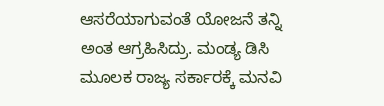ಆಸರೆಯಾಗುವಂತೆ ಯೋಜನೆ ತನ್ನಿ ಅಂತ ಆಗ್ರಹಿಸಿದ್ರು. ಮಂಡ್ಯ ಡಿಸಿ ಮೂಲಕ ರಾಜ್ಯ ಸರ್ಕಾರಕ್ಕೆ ಮನವಿ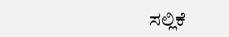ಸಲ್ಲಿಕೆ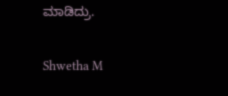ಮಾಡಿದ್ರು.

Shwetha M